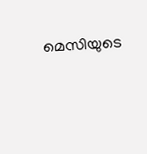മെസിയുടെ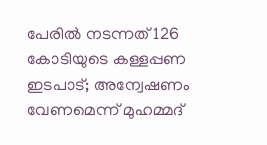പേരില്‍ നടന്നത് 126 കോടിയുടെ കള്ളപ്പണ ഇടപാട്; അന്വേഷണം വേണമെന്ന് മുഹമ്മദ്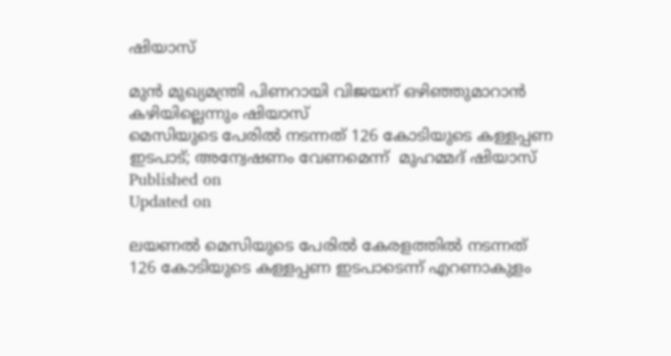ഷിയാസ്

മുന്‍ മുഖ്യമന്ത്രി പിണറായി വിജയന് ഒഴിഞ്ഞുമാറാൻ കഴിയില്ലെന്നും ഷിയാസ്
മെസിയുടെ പേരില്‍ നടന്നത് 126 കോടിയുടെ കള്ളപ്പണ ഇടപാട്; അന്വേഷണം വേണമെന്ന്  മുഹമ്മദ് ഷിയാസ്
Published on
Updated on

ലയണല്‍ മെസിയുടെ പേരില്‍ കേരളത്തില്‍ നടന്നത് 126 കോടിയുടെ കള്ളപ്പണ ഇടപാടെന്ന് എറണാകുളം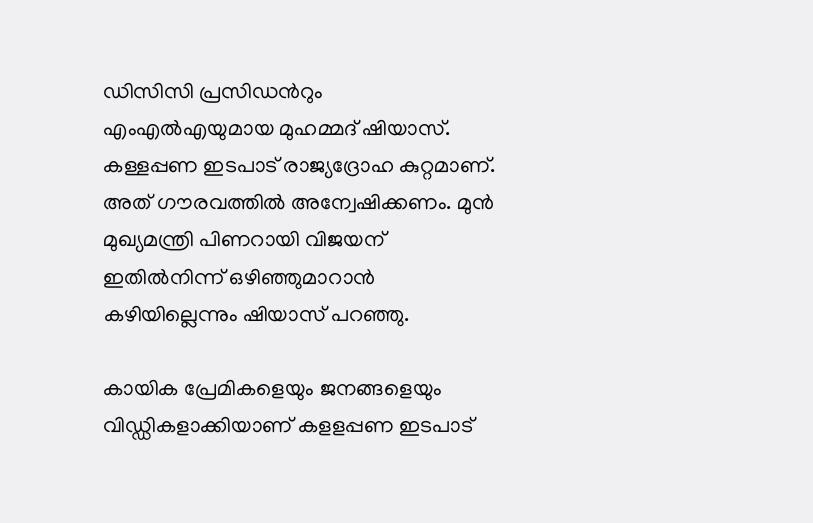ഡിസിസി പ്രസിഡൻറും എംഎല്‍എയുമായ മുഹമ്മദ് ഷിയാസ്. കള്ളപ്പണ ഇടപാട് രാജ്യദ്രോഹ കുറ്റമാണ്. അത് ഗൗരവത്തിൽ അന്വേഷിക്കണം. മുന്‍ മുഖ്യമന്ത്രി പിണറായി വിജയന് ഇതിൽനിന്ന് ഒഴിഞ്ഞുമാറാൻ കഴിയില്ലെന്നും ഷിയാസ് പറഞ്ഞു.

കായിക പ്രേമികളെയും ജനങ്ങളെയും വിഡ്ഡികളാക്കിയാണ് കളളപ്പണ ഇടപാട്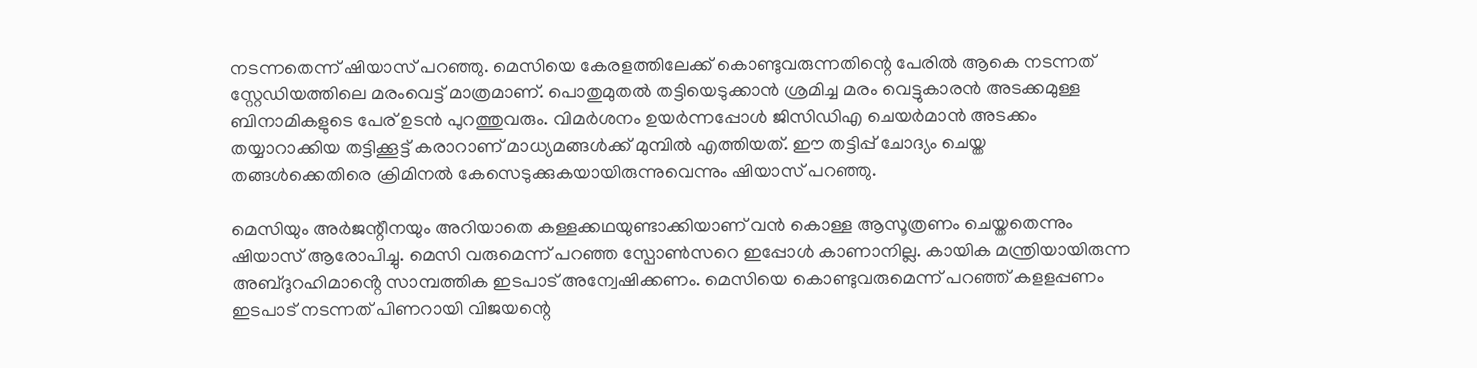നടന്നതെന്ന് ഷിയാസ് പറഞ്ഞു. മെസിയെ കേരളത്തിലേക്ക് കൊണ്ടുവരുന്നതിന്റെ പേരില്‍ ആകെ നടന്നത് സ്റ്റേഡിയത്തിലെ മരംവെട്ട് മാത്രമാണ്. പൊതുമുതൽ തട്ടിയെടുക്കാൻ ശ്രമിച്ച മരം വെട്ടുകാരൻ അടക്കമുള്ള ബിനാമികളുടെ പേര് ഉടൻ പുറത്തുവരും. വിമർശനം ഉയർന്നപ്പോൾ ജിസിഡിഎ ചെയർമാൻ അടക്കം തയ്യാറാക്കിയ തട്ടിക്കൂട്ട് കരാറാണ് മാധ്യമങ്ങൾക്ക് മുമ്പിൽ എത്തിയത്. ഈ തട്ടിപ്പ് ചോദ്യം ചെയ്ത തങ്ങൾക്കെതിരെ ക്രിമിനൽ കേസെടുക്കുകയായിരുന്നുവെന്നും ഷിയാസ് പറഞ്ഞു.

മെസിയും അർജന്റീനയും അറിയാതെ കള്ളക്കഥയുണ്ടാക്കിയാണ് വൻ കൊള്ള ആസൂത്രണം ചെയ്തതെന്നും ഷിയാസ് ആരോപിച്ചു. മെസി വരുമെന്ന് പറഞ്ഞ സ്പോൺസറെ ഇപ്പോൾ കാണാനില്ല. കായിക മന്ത്രിയായിരുന്ന അബ്ദുറഹിമാൻ്റെ സാമ്പത്തിക ഇടപാട് അന്വേഷിക്കണം. മെസിയെ കൊണ്ടുവരുമെന്ന് പറഞ്ഞ് കളളപ്പണം ഇടപാട് നടന്നത് പിണറായി വിജയന്റെ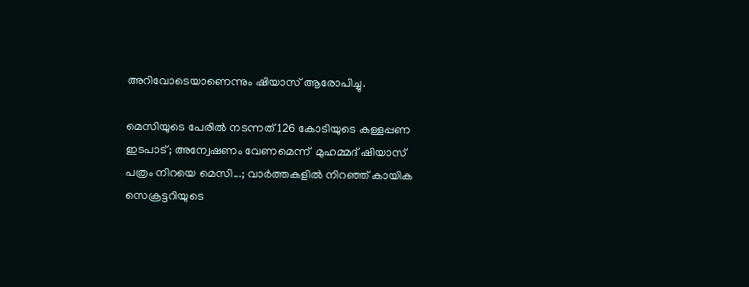അറിവോടെയാണെന്നും ഷിയാസ് ആരോപിച്ചു.

മെസിയുടെ പേരില്‍ നടന്നത് 126 കോടിയുടെ കള്ളപ്പണ ഇടപാട്; അന്വേഷണം വേണമെന്ന്  മുഹമ്മദ് ഷിയാസ്
പത്രം നിറയെ മെസി...; വാര്‍ത്തകളില്‍ നിറഞ്ഞ് കായിക സെക്രട്ടറിയുടെ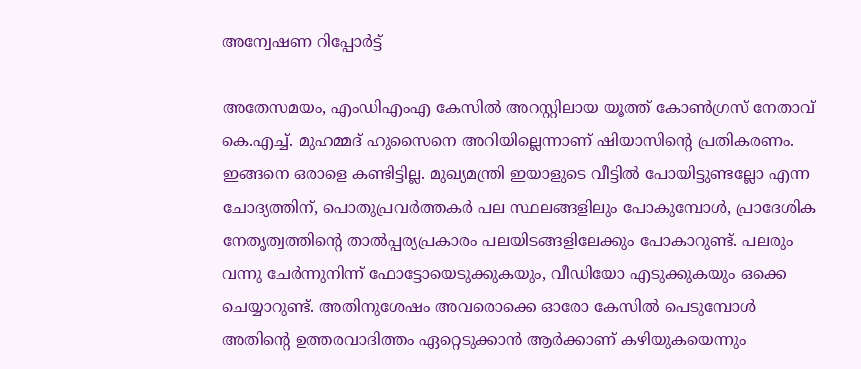അന്വേഷണ റിപ്പോർട്ട്

അതേസമയം, എംഡിഎംഎ കേസിൽ അറസ്റ്റിലായ യൂത്ത് കോൺഗ്രസ് നേതാവ് കെ.എച്ച്. മുഹമ്മദ് ഹുസൈനെ അറിയില്ലെന്നാണ് ഷിയാസിന്റെ പ്രതികരണം. ഇങ്ങനെ ഒരാളെ കണ്ടിട്ടില്ല. മുഖ്യമന്ത്രി ഇയാളുടെ വീട്ടില്‍ പോയിട്ടുണ്ടല്ലോ എന്ന ചോദ്യത്തിന്, പൊതുപ്രവര്‍ത്തകര്‍ പല സ്ഥലങ്ങളിലും പോകുമ്പോള്‍, പ്രാദേശിക നേതൃത്വത്തിന്റെ താൽപ്പര്യപ്രകാരം പലയിടങ്ങളിലേക്കും പോകാറുണ്ട്. പലരും വന്നു ചേർന്നുനിന്ന് ഫോട്ടോയെടുക്കുകയും, വീഡിയോ എടുക്കുകയും ഒക്കെ ചെയ്യാറുണ്ട്. അതിനുശേഷം അവരൊക്കെ ഓരോ കേസിൽ പെടുമ്പോൾ അതിന്റെ ഉത്തരവാദിത്തം ഏറ്റെടുക്കാൻ ആർക്കാണ് കഴിയുകയെന്നും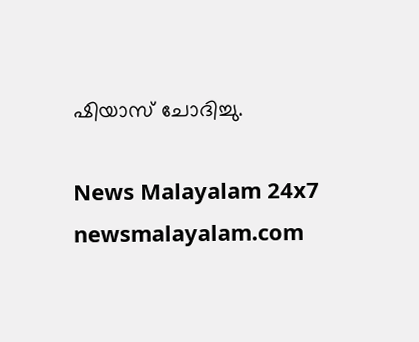ഷിയാസ് ചോദിച്ചു.

News Malayalam 24x7
newsmalayalam.com